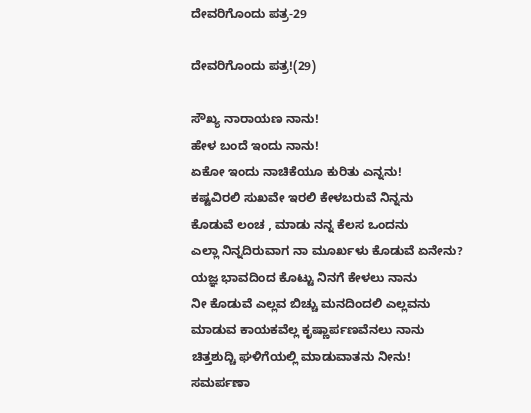ದೇವರಿಗೊಂದು ಪತ್ರ-29

ದೇವರಿಗೊಂದು ಪತ್ರ!(29)

ಸೌಖ್ಯ ನಾರಾಯಣ ನಾನು!
ಹೇಳ ಬಂದೆ ಇಂದು ನಾನು!
ಏಕೋ ಇಂದು ನಾಚಿಕೆಯೂ ಕುರಿತು ಎನ್ನನು!
ಕಷ್ಟವಿರಲಿ ಸುಖವೇ ಇರಲಿ ಕೇಳಬರುವೆ ನಿನ್ನನು
ಕೊಡುವೆ ಲಂಚ , ಮಾಡು ನನ್ನ ಕೆಲಸ ಒಂದನು
ಎಲ್ಲಾ ನಿನ್ನದಿರುವಾಗ ನಾ ಮೂರ್ಖಳು ಕೊಡುವೆ ಏನೇನು?
ಯಜ್ಞ ಭಾವದಿಂದ ಕೊಟ್ಟು ನಿನಗೆ ಕೇಳಲು ನಾನು
ನೀ ಕೊಡುವೆ ಎಲ್ಲವ ಬಿಚ್ಚು ಮನದಿಂದಲಿ ಎಲ್ಲವನು
ಮಾಡುವ ಕಾಯಕವೆಲ್ಲ ಕೃಷ್ಣಾರ್ಪಣವೆನಲು ನಾನು
ಚಿತ್ತಶುದ್ಚಿ ಘಳಿಗೆಯಲ್ಲಿ ಮಾಡುವಾತನು ನೀನು!
ಸಮರ್ಪಣಾ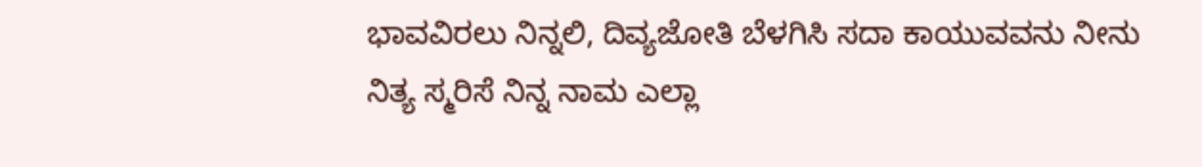ಭಾವವಿರಲು ನಿನ್ನಲಿ, ದಿವ್ಯಜೋತಿ ಬೆಳಗಿಸಿ ಸದಾ ಕಾಯುವವನು ನೀನು
ನಿತ್ಯ ಸ್ಮರಿಸೆ ನಿನ್ನ ನಾಮ ಎಲ್ಲಾ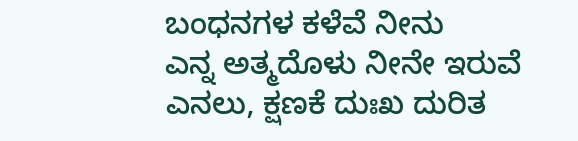ಬಂಧನಗಳ ಕಳೆವೆ ನೀನು
ಎನ್ನ ಅತ್ಮದೊಳು ನೀನೇ ಇರುವೆ ಎನಲು, ಕ್ಷಣಕೆ ದುಃಖ ದುರಿತ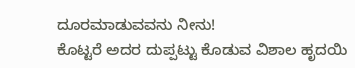ದೂರಮಾಡುವವನು ನೀನು!
ಕೊಟ್ಟರೆ ಅದರ ದುಪ್ಪಟ್ಟು ಕೊಡುವ ವಿಶಾಲ ಹೃದಯಿ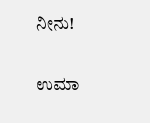ನೀನು!

ಉಮಾ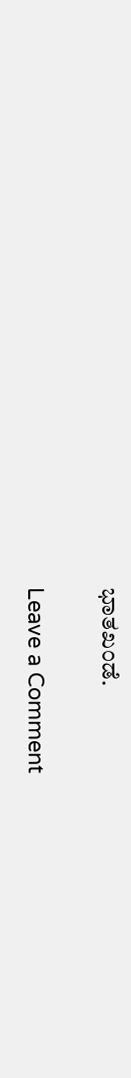ಭಾತಖಂಡೆ.

Leave a Comment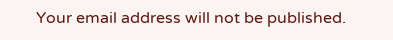Your email address will not be published.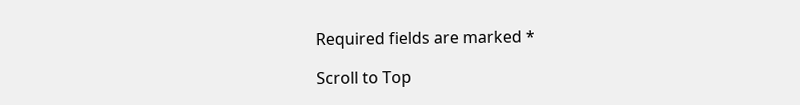Required fields are marked *

Scroll to Top